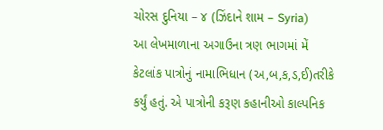ચોરસ દુનિયા – ૪ (ઝિંદાને શામ – Syria)
આ લેખમાળાના અગાઉના ત્રણ ભાગમાં મેં કેટલાંક પાત્રોનું નામાભિધાન (અ,બ,ક,ડ,ઈ)તરીકે કર્યું હતું. એ પાત્રોની કરૂણ કહાનીઓ કાલ્પનિક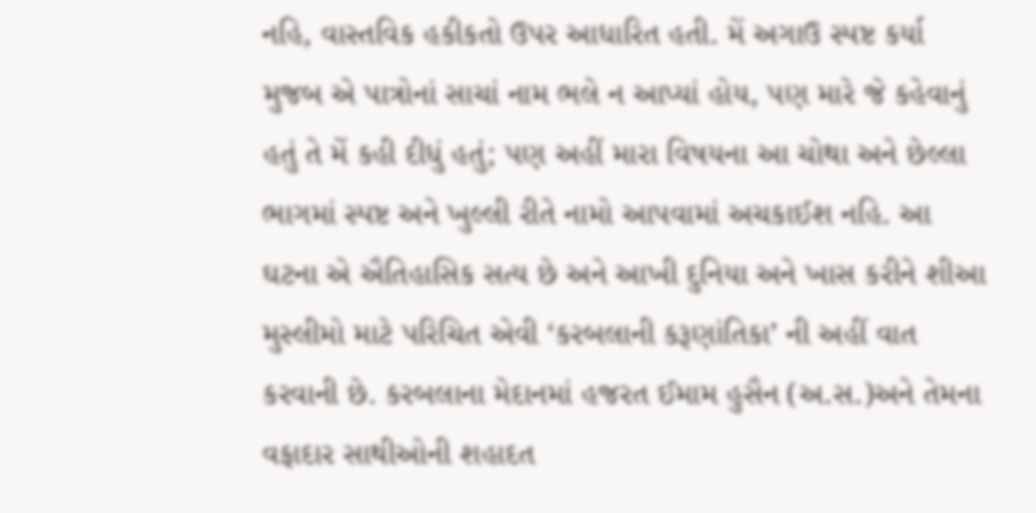નહિ, વાસ્તવિક હકીકતો ઉપર આધારિત હતી. મેં અગાઉ સ્પષ્ટ કર્યા મુજબ એ પાત્રોનાં સાચાં નામ ભલે ન આપ્યાં હોય, પણ મારે જે કહેવાનું હતું તે મેં કહી દીધું હતું; પણ અહીં મારા વિષયના આ ચોથા અને છેલ્લા ભાગમાં સ્પષ્ટ અને ખુલ્લી રીતે નામો આપવામાં અચકાઈશ નહિ. આ ઘટના એ ઐતિહાસિક સત્ય છે અને આખી દુનિયા અને ખાસ કરીને શીઆ મુસ્લીમો માટે પરિચિત એવી ‘કરબલાની કરૂણાંતિકા’ ની અહીં વાત કરવાની છે. કરબલાના મેદાનમાં હજરત ઈમામ હુસૈન (અ.સ.)અને તેમના વફાદાર સાથીઓની શહાદત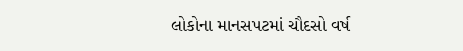લોકોના માનસપટમાં ચૌદસો વર્ષ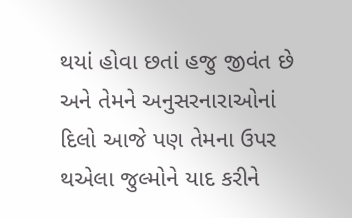થયાં હોવા છતાં હજુ જીવંત છે અને તેમને અનુસરનારાઓનાં દિલો આજે પણ તેમના ઉપર થએલા જુલ્મોને યાદ કરીને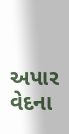અપાર વેદના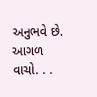અનુભવે છે. આગળ વાચો. . .